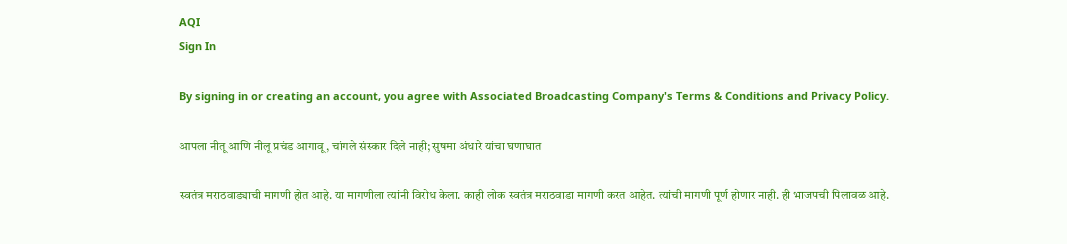AQI
Sign In

By signing in or creating an account, you agree with Associated Broadcasting Company's Terms & Conditions and Privacy Policy.

आपला नीतू आणि नीलू प्रचंड आगावू, चांगले संस्कार दिले नाही; सुषमा अंधारे यांचा घणाघात

स्वतंत्र मराठवाड्याची मागणी होत आहे. या मागणीला त्यांनी विरोध केला. काही लोक स्वतंत्र मराठवाडा मागणी करत आहेत. त्यांची मागणी पूर्ण होणार नाही. ही भाजपची पिलावळ आहे.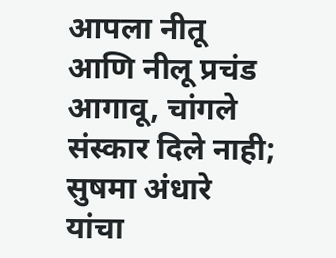आपला नीतू आणि नीलू प्रचंड आगावू, चांगले संस्कार दिले नाही; सुषमा अंधारे यांचा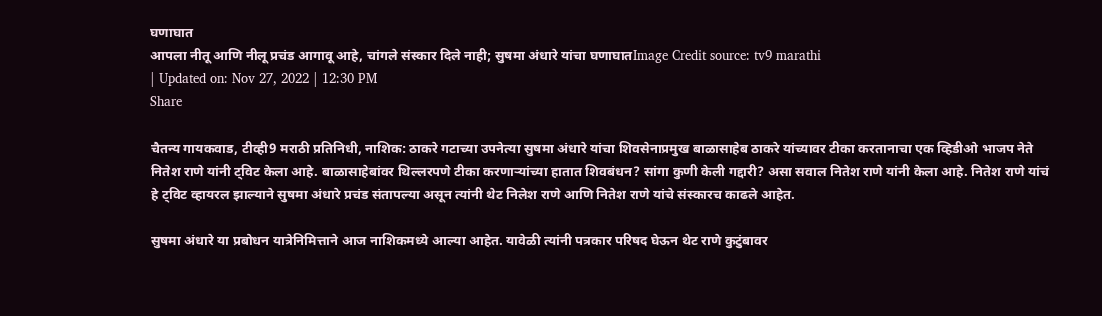घणाघात
आपला नीतू आणि नीलू प्रचंड आगावू आहे, चांगले संस्कार दिले नाही; सुषमा अंधारे यांचा घणाघातImage Credit source: tv9 marathi
| Updated on: Nov 27, 2022 | 12:30 PM
Share

चैतन्य गायकवाड, टीव्ही9 मराठी प्रतिनिधी, नाशिक: ठाकरे गटाच्या उपनेत्या सुषमा अंधारे यांचा शिवसेनाप्रमुख बाळासाहेब ठाकरे यांच्यावर टीका करतानाचा एक व्हिडीओ भाजप नेते नितेश राणे यांनी ट्विट केला आहे. बाळासाहेबांवर थिल्लरपणे टीका करणाऱ्यांच्या हातात शिवबंधन? सांगा कुणी केली गद्दारी? असा सवाल नितेश राणे यांनी केला आहे. नितेश राणे यांचं हे ट्विट व्हायरल झाल्याने सुषमा अंधारे प्रचंड संतापल्या असून त्यांनी थेट निलेश राणे आणि नितेश राणे यांचे संस्कारच काढले आहेत.

सुषमा अंधारे या प्रबोधन यात्रेनिमित्ताने आज नाशिकमध्ये आल्या आहेत. यावेळी त्यांनी पत्रकार परिषद घेऊन थेट राणे कुटुंबावर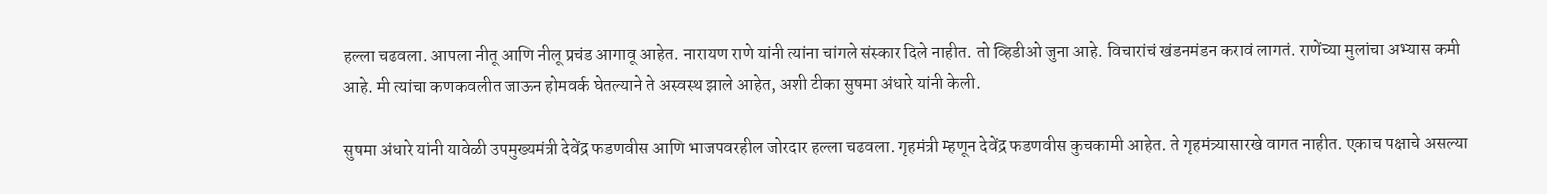हल्ला चढवला. आपला नीतू आणि नीलू प्रचंड आगावू आहेत. नारायण राणे यांनी त्यांना चांगले संस्कार दिले नाहीत. तो व्हिडीओ जुना आहे. विचारांचं खंडनमंडन करावं लागतं. राणेंच्या मुलांचा अभ्यास कमी आहे. मी त्यांचा कणकवलीत जाऊन होमवर्क घेतल्याने ते अस्वस्थ झाले आहेत, अशी टीका सुषमा अंधारे यांनी केली.

सुषमा अंधारे यांनी यावेळी उपमुख्यमंत्री देवेंद्र फडणवीस आणि भाजपवरहील जोरदार हल्ला चढवला. गृहमंत्री म्हणून देवेंद्र फडणवीस कुचकामी आहेत. ते गृहमंत्र्यासारखे वागत नाहीत. एकाच पक्षाचे असल्या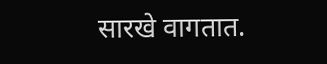सारखे वागतात.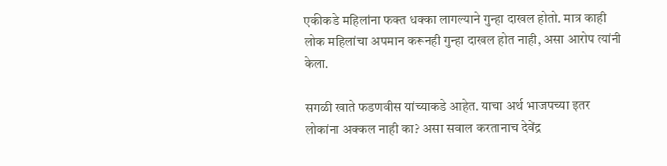एकीकडे महिलांना फक्त धक्का लागल्याने गुन्हा दाखल होतो. मात्र काही लोक महिलांचा अपमान करूनही गुन्हा दाखल होत नाही, असा आरोप त्यांनी केला.

सगळी खाते फडणवीस यांच्याकडे आहेत. याचा अर्थ भाजपच्या इतर लोकांना अक्कल नाही का? असा सवाल करतानाच देवेंद्र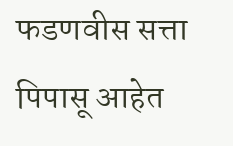फडणवीस सत्ता पिपासू आहेत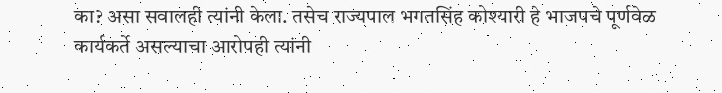का? असा सवालही त्यांनी केला. तसेच राज्यपाल भगतसिंह कोश्यारी हे भाजपचे पूर्णवेळ कार्यकर्ते असल्याचा आरोपही त्यांनी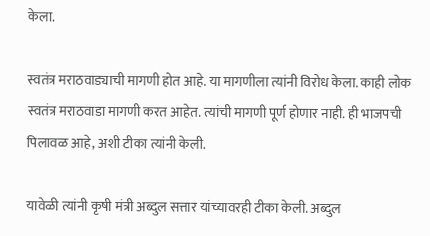केला.

स्वतंत्र मराठवाड्याची मागणी होत आहे. या मागणीला त्यांनी विरोध केला. काही लोक स्वतंत्र मराठवाडा मागणी करत आहेत. त्यांची मागणी पूर्ण होणार नाही. ही भाजपची पिलावळ आहे, अशी टीका त्यांनी केली.

यावेळी त्यांनी कृषी मंत्री अब्दुल सत्तार यांच्यावरही टीका केली. अब्दुल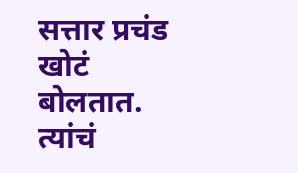सत्तार प्रचंड खोटं बोलतात. त्यांचं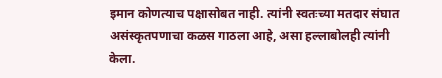इमान कोणत्याच पक्षासोबत नाही. त्यांनी स्वतःच्या मतदार संघात असंस्कृतपणाचा कळस गाठला आहे, असा हल्लाबोलही त्यांनी केला.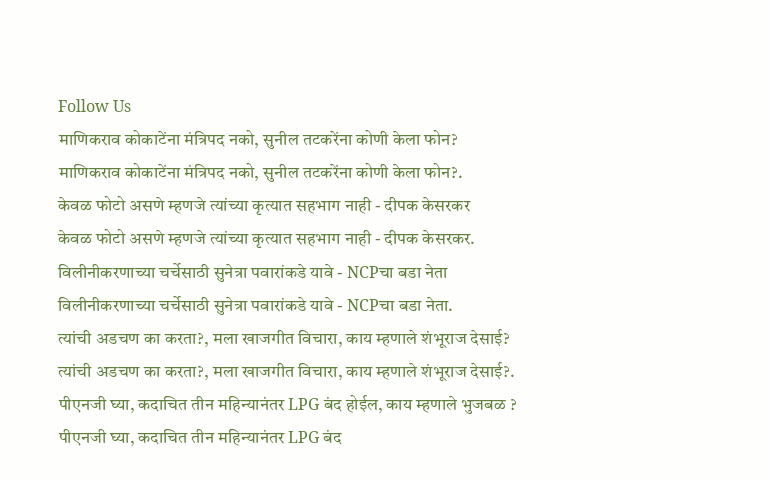Follow Us
माणिकराव कोकाटेंना मंत्रिपद नको, सुनील तटकरेंना कोणी केला फोन?
माणिकराव कोकाटेंना मंत्रिपद नको, सुनील तटकरेंना कोणी केला फोन?.
केवळ फोटो असणे म्हणजे त्यांच्या कृत्यात सहभाग नाही - दीपक केसरकर
केवळ फोटो असणे म्हणजे त्यांच्या कृत्यात सहभाग नाही - दीपक केसरकर.
विलीनीकरणाच्या चर्चेसाठी सुनेत्रा पवारांकडे यावे - NCPचा बडा नेता
विलीनीकरणाच्या चर्चेसाठी सुनेत्रा पवारांकडे यावे - NCPचा बडा नेता.
त्यांची अडचण का करता?, मला खाजगीत विचारा, काय म्हणाले शंभूराज देसाई?
त्यांची अडचण का करता?, मला खाजगीत विचारा, काय म्हणाले शंभूराज देसाई?.
पीएनजी घ्या, कदाचित तीन महिन्यानंतर LPG बंद होईल, काय म्हणाले भुजबळ ?
पीएनजी घ्या, कदाचित तीन महिन्यानंतर LPG बंद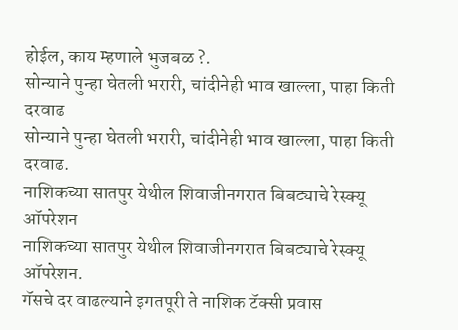होईल, काय म्हणाले भुजबळ ?.
सोन्याने पुन्हा घेतली भरारी, चांदीनेही भाव खाल्ला, पाहा किती दरवाढ
सोन्याने पुन्हा घेतली भरारी, चांदीनेही भाव खाल्ला, पाहा किती दरवाढ.
नाशिकच्या सातपुर येथील शिवाजीनगरात बिबट्याचे रेस्क्यू ऑपरेशन
नाशिकच्या सातपुर येथील शिवाजीनगरात बिबट्याचे रेस्क्यू ऑपरेशन.
गॅसचे दर वाढल्याने इगतपूरी ते नाशिक टॅक्सी प्रवास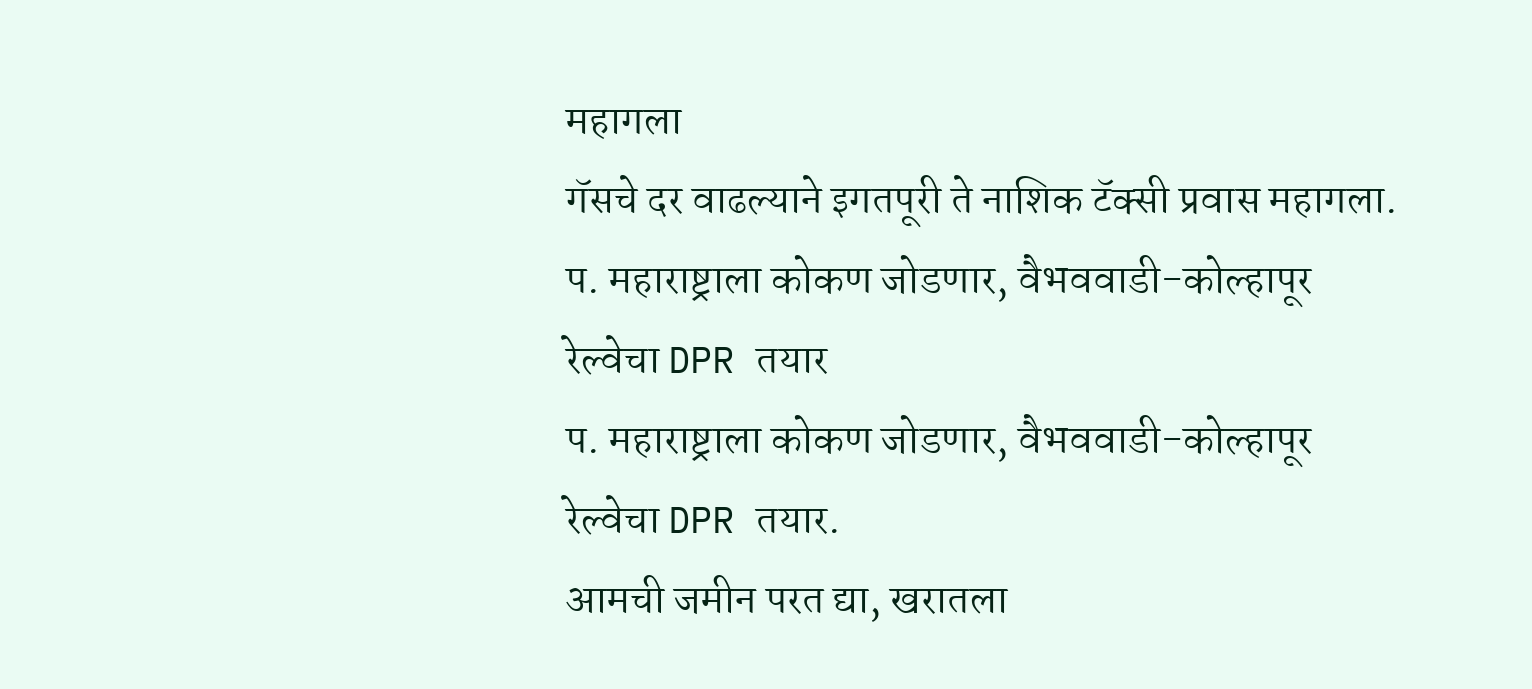महागला
गॅसचे दर वाढल्याने इगतपूरी ते नाशिक टॅक्सी प्रवास महागला.
प. महाराष्ट्राला कोकण जोडणार, वैभववाडी-कोल्हापूर रेल्वेचा DPR तयार
प. महाराष्ट्राला कोकण जोडणार, वैभववाडी-कोल्हापूर रेल्वेचा DPR तयार.
आमची जमीन परत द्या, खरातला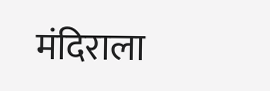मंदिराला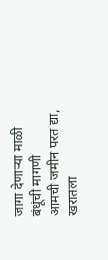जागा देणाऱ्या माळी बंधूंची मागणी
आमची जमीन परत द्या, खरातला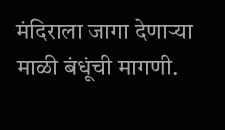मंदिराला जागा देणाऱ्या माळी बंधूंची मागणी.